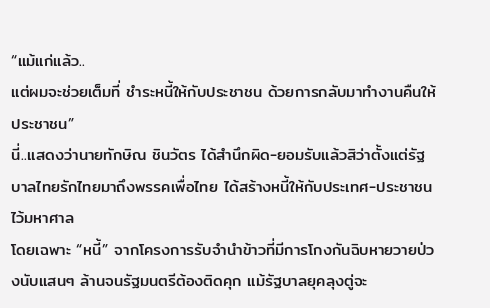“แม้แก่แล้ว..
แต่ผมจะช่วยเต็มที่ ชำระหนี้ให้กับประชาชน ด้วยการกลับมาทำงานคืนให้ประชาชน”
นี่..แสดงว่านายทักษิณ ชินวัตร ได้สำนึกผิด-ยอมรับแล้วสิว่าตั้งแต่รัฐบาลไทยรักไทยมาถึงพรรคเพื่อไทย ได้สร้างหนี้ให้กับประเทศ-ประชาชนไว้มหาศาล
โดยเฉพาะ “หนี้” จากโครงการรับจำนำข้าวที่มีการโกงกันฉิบหายวายป่วงนับแสนๆ ล้านจนรัฐมนตรีต้องติดคุก แม้รัฐบาลยุคลุงตู่จะ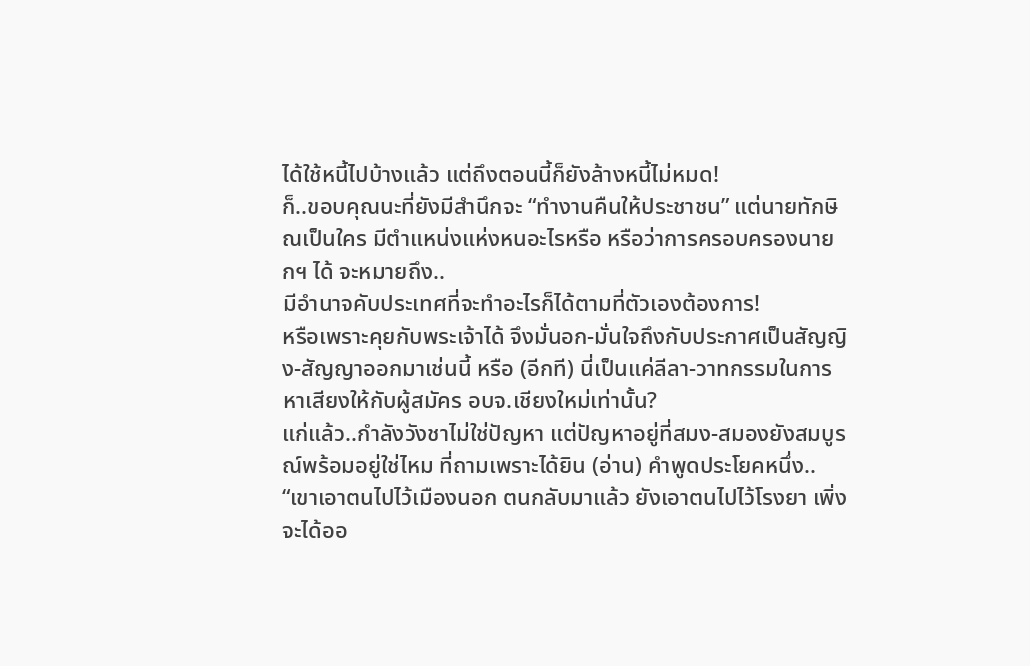ได้ใช้หนี้ไปบ้างแล้ว แต่ถึงตอนนี้ก็ยังล้างหนี้ไม่หมด!
ก็..ขอบคุณนะที่ยังมีสำนึกจะ “ทำงานคืนให้ประชาชน” แต่นายทักษิณเป็นใคร มีตำแหน่งแห่งหนอะไรหรือ หรือว่าการครอบครองนายกฯ ได้ จะหมายถึง..
มีอำนาจคับประเทศที่จะทำอะไรก็ได้ตามที่ตัวเองต้องการ!
หรือเพราะคุยกับพระเจ้าได้ จึงมั่นอก-มั่นใจถึงกับประกาศเป็นสัญญิง-สัญญาออกมาเช่นนี้ หรือ (อีกที) นี่เป็นแค่ลีลา-วาทกรรมในการหาเสียงให้กับผู้สมัคร อบจ.เชียงใหม่เท่านั้น?
แก่แล้ว..กำลังวังชาไม่ใช่ปัญหา แต่ปัญหาอยู่ที่สมง-สมองยังสมบูรณ์พร้อมอยู่ใช่ไหม ที่ถามเพราะได้ยิน (อ่าน) คำพูดประโยคหนึ่ง..
“เขาเอาตนไปไว้เมืองนอก ตนกลับมาแล้ว ยังเอาตนไปไว้โรงยา เพิ่งจะได้ออ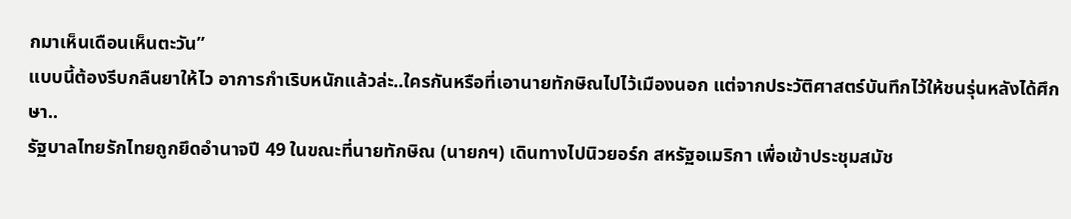กมาเห็นเดือนเห็นตะวัน”
แบบนี้ต้องรีบกลืนยาให้ไว อาการกำเริบหนักแล้วล่ะ..ใครกันหรือที่เอานายทักษิณไปไว้เมืองนอก แต่จากประวัติศาสตร์บันทึกไว้ให้ชนรุ่นหลังได้ศึกษา..
รัฐบาลไทยรักไทยถูกยึดอำนาจปี 49 ในขณะที่นายทักษิณ (นายกฯ) เดินทางไปนิวยอร์ก สหรัฐอเมริกา เพื่อเข้าประชุมสมัช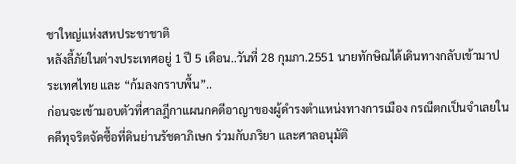ชาใหญ่แห่งสหประชาชาติ
หลังลี้ภัยในต่างประเทศอยู่ 1 ปี 5 เดือน..วันที่ 28 กุมภา.2551 นายทักษิณได้เดินทางกลับเข้ามาประเทศไทย และ “ก้มลงกราบพื้น”..
ก่อนจะเข้ามอบตัวที่ศาลฎีกาแผนกคดีอาญาของผู้ดำรงตำแหน่งทางการเมือง กรณีตกเป็นจำเลยในคดีทุจริตจัดซื้อที่ดินย่านรัชดาภิเษก ร่วมกับภริยา และศาลอนุมัติ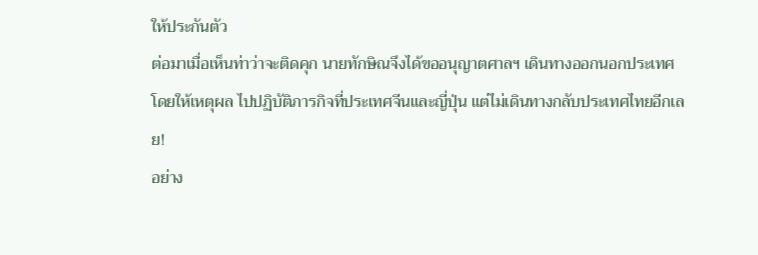ให้ประกันตัว
ต่อมาเมื่อเห็นท่าว่าจะติดคุก นายทักษิณจึงได้ขออนุญาตศาลฯ เดินทางออกนอกประเทศ โดยให้เหตุผล ไปปฏิบัติภารกิจที่ประเทศจีนและญี่ปุ่น แต่ไม่เดินทางกลับประเทศไทยอีกเลย!
อย่าง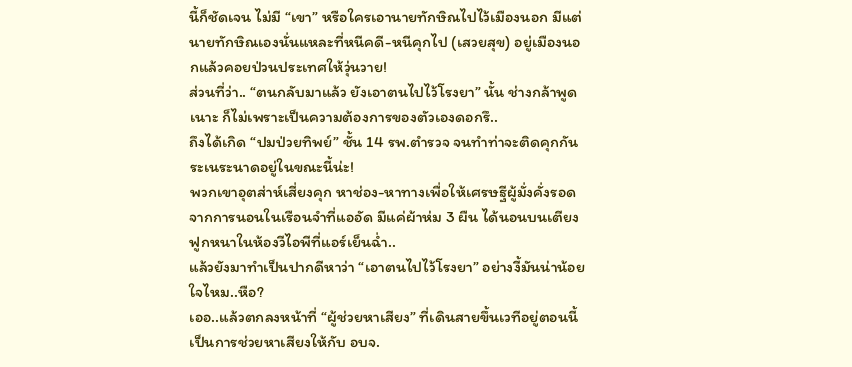นี้ก็ชัดเจน ไม่มี “เขา” หรือใครเอานายทักษิณไปไว้เมืองนอก มีแต่นายทักษิณเองนั่นแหละที่หนีคดี-หนีคุกไป (เสวยสุข) อยู่เมืองนอกแล้วคอยป่วนประเทศให้วุ่นวาย!
ส่วนที่ว่า.. “ตนกลับมาแล้ว ยังเอาตนไปไว้โรงยา” นั้น ช่างกล้าพูดเนาะ ก็ไม่เพราะเป็นความต้องการของตัวเองดอกรึ..
ถึงได้เกิด “ปมป่วยทิพย์” ชั้น 14 รพ.ตำรวจ จนทำท่าจะติดคุกกันระเนระนาดอยู่ในขณะนี้น่ะ!
พวกเขาอุตส่าห์เสี่ยงคุก หาช่อง-หาทางเพื่อให้เศรษฐีผู้มั่งคั่งรอดจากการนอนในเรือนจำที่แออัด มีแค่ผ้าห่ม 3 ผืน ได้นอนบนเตียงฟูกหนาในห้องวีไอพีที่แอร์เย็นฉ่ำ..
แล้วยังมาทำเป็นปากดีหาว่า “เอาตนไปไว้โรงยา” อย่างงี้มันน่าน้อยใจไหม..หือ?
เออ..แล้วตกลงหน้าที่ “ผู้ช่วยหาเสียง” ที่เดินสายขึ้นเวทีอยู่ตอนนี้ เป็นการช่วยหาเสียงให้กับ อบจ.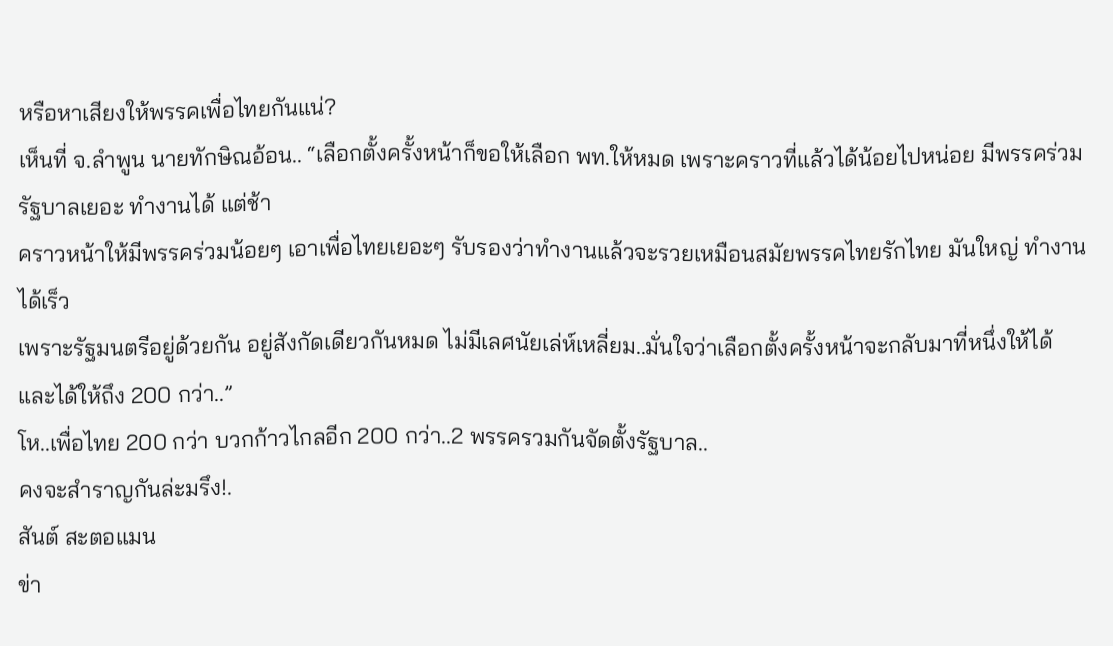หรือหาเสียงให้พรรคเพื่อไทยกันแน่?
เห็นที่ จ.ลำพูน นายทักษิณอ้อน.. “เลือกตั้งครั้งหน้าก็ขอให้เลือก พท.ให้หมด เพราะคราวที่แล้วได้น้อยไปหน่อย มีพรรคร่วมรัฐบาลเยอะ ทำงานได้ แต่ช้า
คราวหน้าให้มีพรรคร่วมน้อยๆ เอาเพื่อไทยเยอะๆ รับรองว่าทำงานแล้วจะรวยเหมือนสมัยพรรคไทยรักไทย มันใหญ่ ทำงานได้เร็ว
เพราะรัฐมนตรีอยู่ด้วยกัน อยู่สังกัดเดียวกันหมด ไม่มีเลศนัยเล่ห์เหลี่ยม..มั่นใจว่าเลือกตั้งครั้งหน้าจะกลับมาที่หนึ่งให้ได้ และได้ให้ถึง 200 กว่า..”
โห..เพื่อไทย 200 กว่า บวกก้าวไกลอีก 200 กว่า..2 พรรครวมกันจัดตั้งรัฐบาล..
คงจะสำราญกันล่ะมรึง!.
สันต์ สะตอแมน
ข่า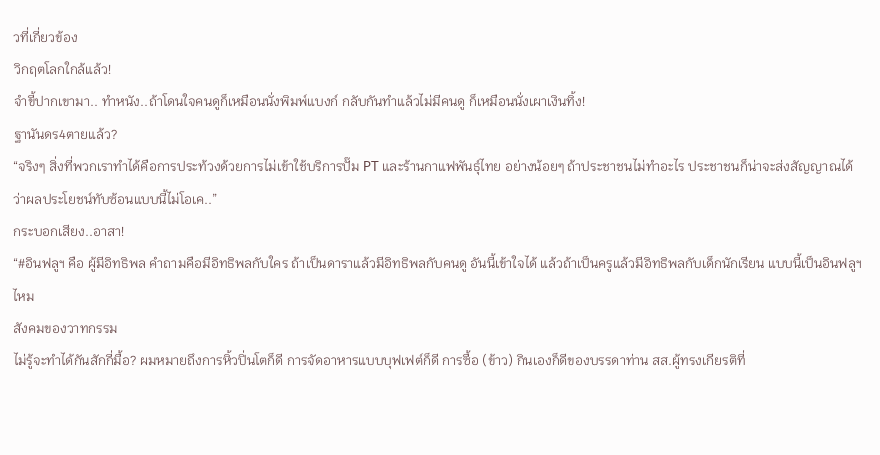วที่เกี่ยวข้อง
วิกฤตโลกใกล้แล้ว!
จำขี้ปากเขามา.. ทำหนัง..ถ้าโดนใจคนดูก็เหมือนนั่งพิมพ์แบงก์ กลับกันทำแล้วไม่มีคนดู ก็เหมือนนั่งเผาเงินทิ้ง!
ฐานันดร4ตายแล้ว?
“จริงๆ สิ่งที่พวกเราทำได้คือการประท้วงด้วยการไม่เข้าใช้บริการปั๊ม PT และร้านกาแฟพันธุ์ไทย อย่างน้อยๆ ถ้าประชาชนไม่ทำอะไร ประชาชนก็น่าจะส่งสัญญาณได้ว่าผลประโยชน์ทับซ้อนแบบนี้ไม่โอเค..”
กระบอกเสียง..อาสา!
“#อินฟลูฯ คือ ผู้มีอิทธิพล คำถามคือมีอิทธิพลกับใคร ถ้าเป็นดาราแล้วมีอิทธิพลกับคนดู อันนี้เข้าใจได้ แล้วถ้าเป็นครูแล้วมีอิทธิพลกับเด็กนักเรียน แบบนี้เป็นอินฟลูฯ ไหม
สังคมของวาทกรรม
ไม่รู้จะทำได้กันสักกี่มื้อ? ผมหมายถึงการหิ้วปิ่นโตก็ดี การจัดอาหารแบบบุฟเฟต์ก็ดี การซื้อ (ข้าว) กินเองก็ดีของบรรดาท่าน สส.ผู้ทรงเกียรติที่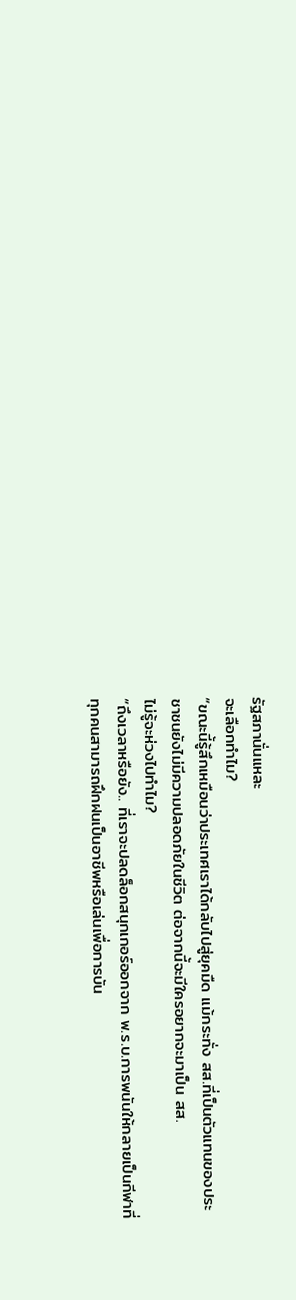รัฐสภานั่นแหละ
จะเลือกทำไม?
“ขณะนี้รู้สึกเหมือนว่าประเทศเราได้กลับไปสู่ยุคมืด แม้กระทั่ง สส.ที่เป็นตัวแทนของประชาชนยังไม่มีความปลอดภัยในชีวิต ต่อจากนี้จะมีใครอยากจะมาเป็น สส.
ไม่รู้จะห่วงไปทำไม?
“ถึงเวลาหรือยัง.. ที่เราจะปลดล็อกสนุกเกอร์ออกจาก พ.ร.บ.การพนันให้กลายเป็นกีฬาที่ทุกคนสามารถฝึกฝนเป็นอาชีพหรือเล่นเพื่อการบัน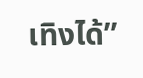เทิงได้”